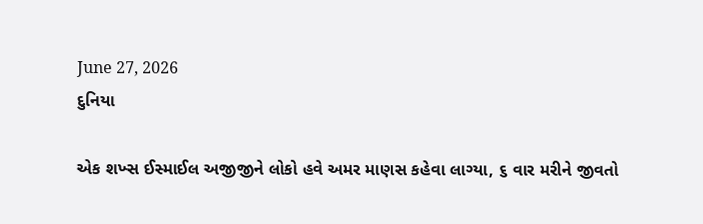June 27, 2026
દુનિયા

એક શખ્‍સ ઈસ્‍માઈલ અજીજીને લોકો હવે અમર માણસ કહેવા લાગ્‍યા, ૬ વાર મરીને જીવતો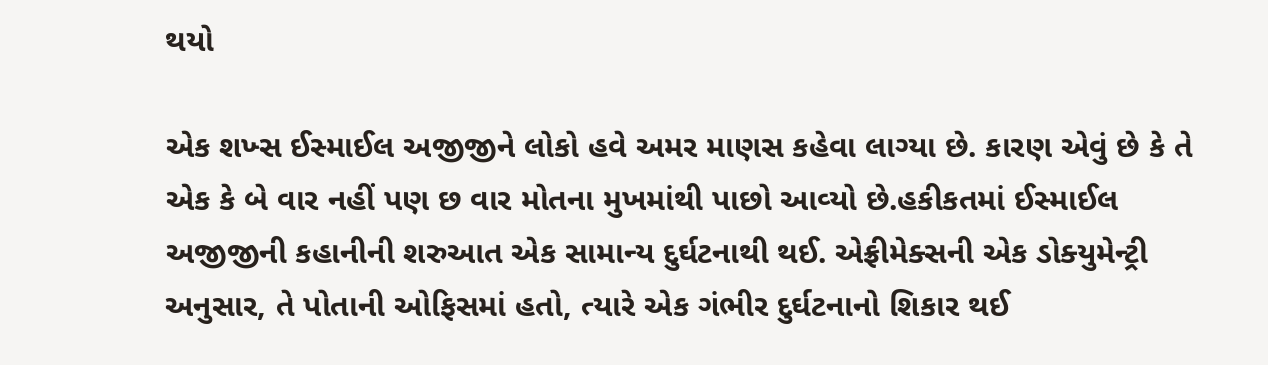થયો

એક શખ્‍સ ઈસ્‍માઈલ અજીજીને લોકો હવે અમર માણસ કહેવા લાગ્‍યા છે. કારણ એવું છે કે તે એક કે બે વાર નહીં પણ છ વાર મોતના મુખમાંથી પાછો આવ્‍યો છે.હકીકતમાં ઈસ્‍માઈલ અજીજીની કહાનીની શરુઆત એક સામાન્‍ય દુર્ઘટનાથી થઈ. એફ્રીમેક્‍સની એક ડોક્‍યુમેન્‍ટ્રી અનુસાર, તે પોતાની ઓફિસમાં હતો, ત્‍યારે એક ગંભીર દુર્ઘટનાનો શિકાર થઈ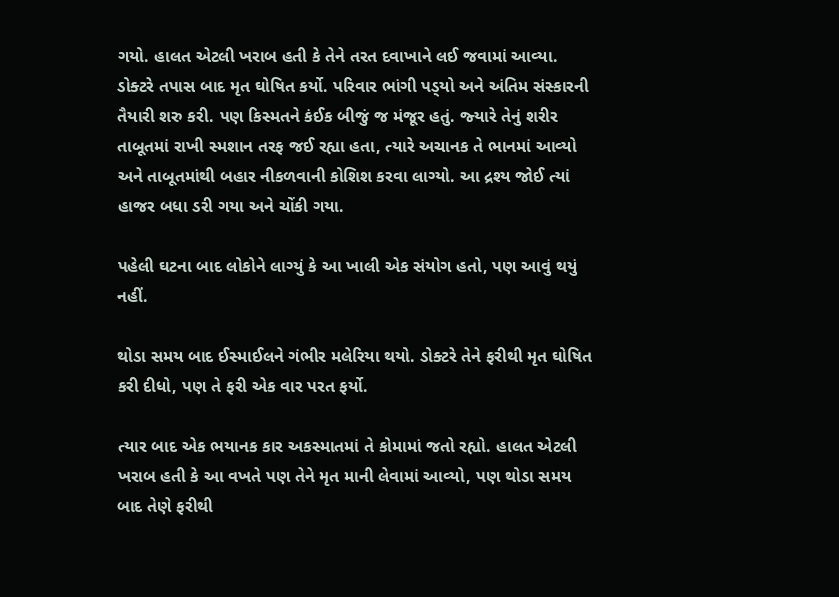ગયો. હાલત એટલી ખરાબ હતી કે તેને તરત દવાખાને લઈ જવામાં આવ્‍યા. ડોક્‍ટરે તપાસ બાદ મૃત ઘોષિત કર્યો. પરિવાર ભાંગી પડ્‍યો અને અંતિમ સંસ્‍કારની તૈયારી શરુ કરી. પણ કિસ્‍મતને કંઈક બીજું જ મંજૂર હતું. જ્‍યારે તેનું શરીર તાબૂતમાં રાખી સ્‍મશાન તરફ જઈ રહ્યા હતા, ત્‍યારે અચાનક તે ભાનમાં આવ્‍યો અને તાબૂતમાંથી બહાર નીકળવાની કોશિશ કરવા લાગ્‍યો. આ દ્રશ્‍ય જોઈ ત્‍યાં હાજર બધા ડરી ગયા અને ચોંકી ગયા.

પહેલી ઘટના બાદ લોકોને લાગ્‍યું કે આ ખાલી એક સંયોગ હતો, પણ આવું થયું નહીં.

થોડા સમય બાદ ઈસ્‍માઈલને ગંભીર મલેરિયા થયો. ડોક્‍ટરે તેને ફરીથી મૃત ઘોષિત કરી દીધો, પણ તે ફરી એક વાર પરત ફર્યો.

ત્‍યાર બાદ એક ભયાનક કાર અકસ્‍માતમાં તે કોમામાં જતો રહ્યો. હાલત એટલી ખરાબ હતી કે આ વખતે પણ તેને મૃત માની લેવામાં આવ્‍યો, પણ થોડા સમય બાદ તેણે ફરીથી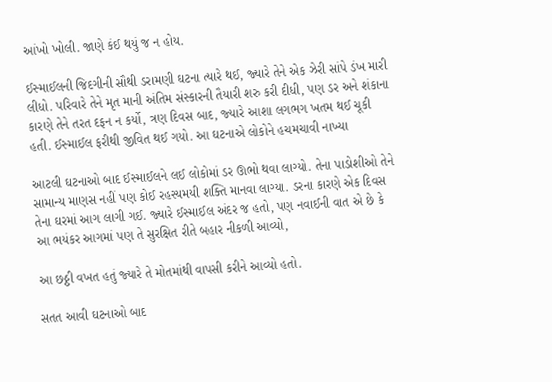આંખો ખોલી. જાણે કંઈ થયું જ ન હોય.

ઈસ્‍માઈલની જિદગીની સૌથી ડરામણી ઘટના ત્‍યારે થઈ, જ્‍યારે તેને એક ઝેરી સાંપે ડંખ મારી લીધો. પરિવારે તેને મૃત માની અંતિમ સંસ્‍કારની તૈયારી શરુ કરી દીધી, પણ ડર અને શંકાના કારણે તેને તરત દફન ન કર્યો, ત્રણ દિવસ બાદ, જ્‍યારે આશા લગભગ ખતમ થઈ ચૂકી હતી. ઈસ્‍માઈલ ફરીથી જીવિત થઈ ગયો. આ ઘટનાએ લોકોને હચમચાવી નાખ્‍યા

આટલી ઘટનાઓ બાદ ઈસ્‍માઈલને લઈ લોકોમાં ડર ઊભો થવા લાગ્‍યો. તેના પાડોશીઓ તેને સામાન્‍ય માણસ નહીં પણ કોઈ રહસ્‍યમયી શક્‍તિ માનવા લાગ્‍યા. ડરના કારણે એક દિવસ તેના ઘરમાં આગ લાગી ગઈ. જ્‍યારે ઈસ્‍માઈલ અંદર જ હતો, પણ નવાઈની વાત એ છે કે આ ભયંકર આગમાં પણ તે સુરક્ષિત રીતે બહાર નીકળી આવ્‍યો,

આ છઠ્ઠી વખત હતું જ્‍યારે તે મોતમાંથી વાપસી કરીને આવ્‍યો હતો.

સતત આવી ઘટનાઓ બાદ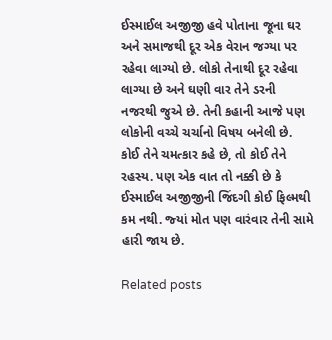ઈસ્‍માઈલ અજીજી હવે પોતાના જૂના ઘર અને સમાજથી દૂર એક વેરાન જગ્‍યા પર રહેવા લાગ્‍યો છે. લોકો તેનાથી દૂર રહેવા લાગ્‍યા છે અને ઘણી વાર તેને ડરની નજરથી જુએ છે. તેની કહાની આજે પણ લોકોની વચ્‍ચે ચર્ચાનો વિષય બનેલી છે. કોઈ તેને ચમત્‍કાર કહે છે, તો કોઈ તેને રહસ્‍ય. પણ એક વાત તો નક્કી છે કે ઈસ્‍માઈલ અજીજીની જિંદગી કોઈ ફિલ્‍મથી કમ નથી. જ્‍યાં મોત પણ વારંવાર તેની સામે હારી જાય છે.

Related posts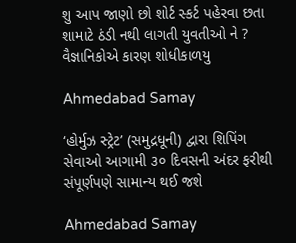શુ આપ જાણો છો શોર્ટ સ્કર્ટ પહેરવા છતા શામાટે ઠંડી નથી લાગતી યુવતીઓ ને ? વૈજ્ઞાનિકોએ કારણ શોધીકાળયુ

Ahmedabad Samay

‘હોર્મુઝ સ્ટ્રેટ’ (સમુદ્રધૂની) દ્વારા શિપિંગ સેવાઓ આગામી ૩૦ દિવસની અંદર ફરીથી સંપૂર્ણપણે સામાન્ય થઈ જશે

Ahmedabad Samay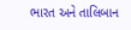ભારત અને તાલિબાન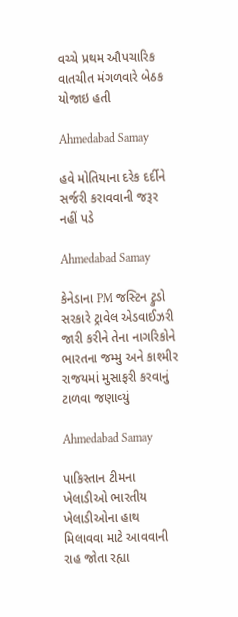વચ્ચે પ્રથમ ઔપચારિક વાતચીત મંગળવારે બેઠક યોજાઇ હતી

Ahmedabad Samay

હવે મોતિયાના દરેક દર્દીને સર્જરી કરાવવાની જરૂર નહીં પડે

Ahmedabad Samay

કેનેડાના PM જસ્‍ટિન ટ્રુડો સરકારે ટ્રાવેલ એડવાઈઝરી જારી કરીને તેના નાગરિકોને ભારતના જમ્‍મુ અને કાશ્‍મીર રાજયમાં મુસાફરી કરવાનું ટાળવા જણાવ્‍યું

Ahmedabad Samay

પાકિસ્‍તાન ટીમના ખેલાડીઓ ભારતીય ખેલાડીઓના હાથ મિલાવવા માટે આવવાની રાહ જોતા રહ્યા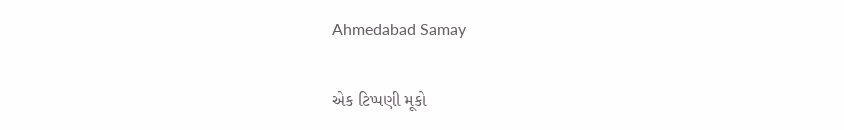Ahmedabad Samay

એક ટિપ્પણી મૂકો